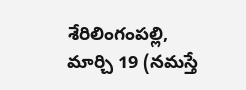శేరిలింగంపల్లి, మార్చి 19 (నమస్తే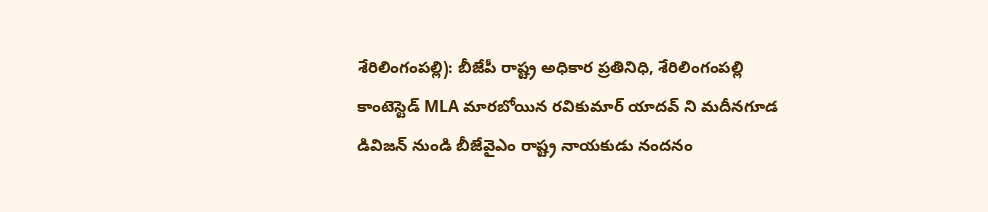శేరిలింగంపల్లి): బీజేపీ రాష్ట్ర అధికార ప్రతినిధి, శేరిలింగంపల్లి కాంటెస్టెడ్ MLA మారబోయిన రవికుమార్ యాదవ్ ని మదీనగూడ డివిజన్ నుండి బీజేవైఎం రాష్ట్ర నాయకుడు నందనం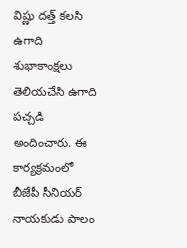విష్ణు దత్త్ కలసి ఉగాది శుభాకాంక్షలు తెలియచేసి ఉగాది పచ్చడి అందించారు. ఈ కార్యక్రమంలో బీజేపీ సీనియర్ నాయకుడు పాలం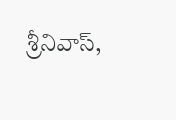శ్రీనివాస్,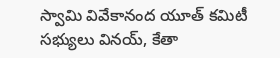స్వామి వివేకానంద యూత్ కమిటీ సభ్యులు వినయ్, కేతా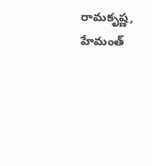రామకృష్ణ, హేమంత్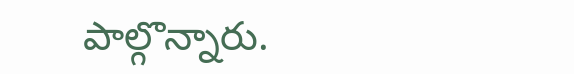పాల్గొన్నారు.